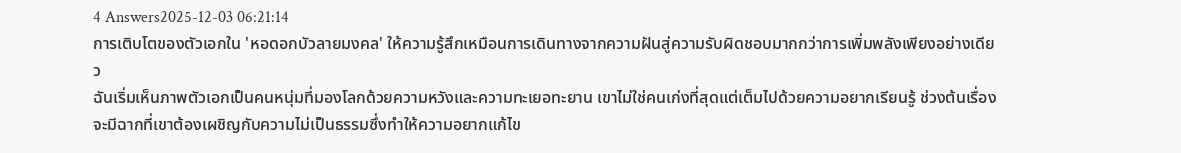4 Answers2025-12-03 06:21:14
การเติบโตของตัวเอกใน 'หอดอกบัวลายมงคล' ให้ความรู้สึกเหมือนการเดินทางจากความฝันสู่ความรับผิดชอบมากกว่าการเพิ่มพลังเพียงอย่างเดียว
ฉันเริ่มเห็นภาพตัวเอกเป็นคนหนุ่มที่มองโลกด้วยความหวังและความทะเยอทะยาน เขาไม่ใช่คนเก่งที่สุดแต่เต็มไปด้วยความอยากเรียนรู้ ช่วงต้นเรื่องจะมีฉากที่เขาต้องเผชิญกับความไม่เป็นธรรมซึ่งทำให้ความอยากแก้ไข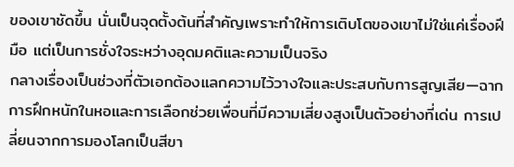ของเขาชัดขึ้น นั่นเป็นจุดตั้งต้นที่สำคัญเพราะทำให้การเติบโตของเขาไม่ใช่แค่เรื่องฝีมือ แต่เป็นการชั่งใจระหว่างอุดมคติและความเป็นจริง
กลางเรื่องเป็นช่วงที่ตัวเอกต้องแลกความไว้วางใจและประสบกับการสูญเสีย—ฉากการฝึกหนักในหอและการเลือกช่วยเพื่อนที่มีความเสี่ยงสูงเป็นตัวอย่างที่เด่น การเปลี่ยนจากการมองโลกเป็นสีขา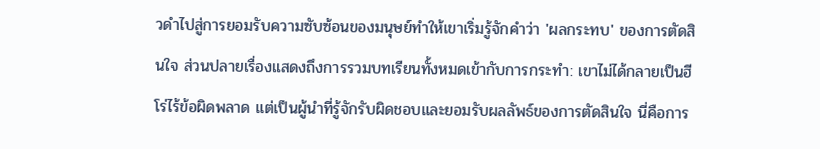วดำไปสู่การยอมรับความซับซ้อนของมนุษย์ทำให้เขาเริ่มรู้จักคำว่า 'ผลกระทบ' ของการตัดสินใจ ส่วนปลายเรื่องแสดงถึงการรวมบทเรียนทั้งหมดเข้ากับการกระทำ: เขาไม่ได้กลายเป็นฮีโร่ไร้ข้อผิดพลาด แต่เป็นผู้นำที่รู้จักรับผิดชอบและยอมรับผลลัพธ์ของการตัดสินใจ นี่คือการ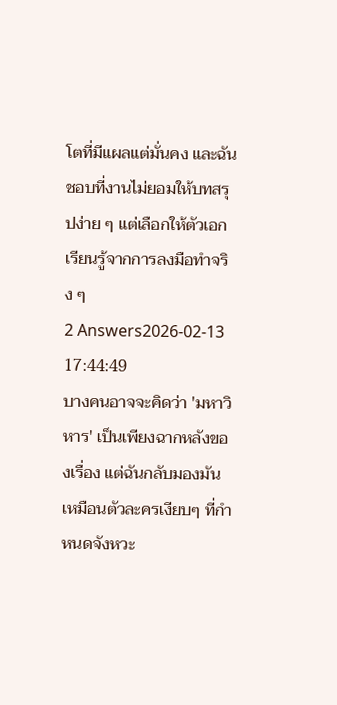โตที่มีแผลแต่มั่นคง และฉันชอบที่งานไม่ยอมให้บทสรุปง่าย ๆ แต่เลือกให้ตัวเอกเรียนรู้จากการลงมือทำจริง ๆ
2 Answers2026-02-13 17:44:49
บางคนอาจจะคิดว่า 'มหาวิหาร' เป็นเพียงฉากหลังของเรื่อง แต่ฉันกลับมองมันเหมือนตัวละครเงียบๆ ที่กำหนดจังหวะ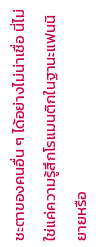ชะตาของคนอื่น ๆ ได้อย่างไม่น่าเชื่อ นี่ไม่ใช่แค่ความรู้สึกโรแมนติกในฐานะแฟนนิยายหรือ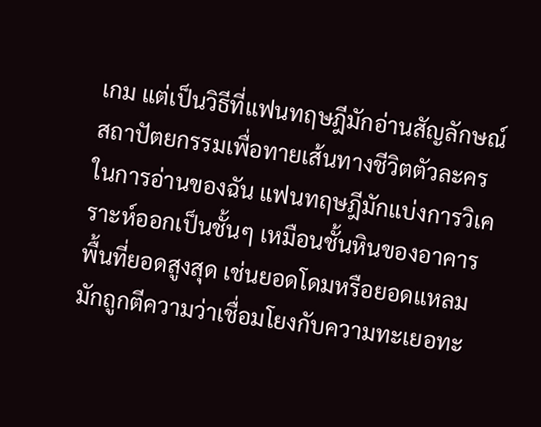เกม แต่เป็นวิธีที่แฟนทฤษฎีมักอ่านสัญลักษณ์สถาปัตยกรรมเพื่อทายเส้นทางชีวิตตัวละคร
ในการอ่านของฉัน แฟนทฤษฎีมักแบ่งการวิเคราะห์ออกเป็นชั้นๆ เหมือนชั้นหินของอาคาร พื้นที่ยอดสูงสุด เช่นยอดโดมหรือยอดแหลม มักถูกตีความว่าเชื่อมโยงกับความทะเยอทะ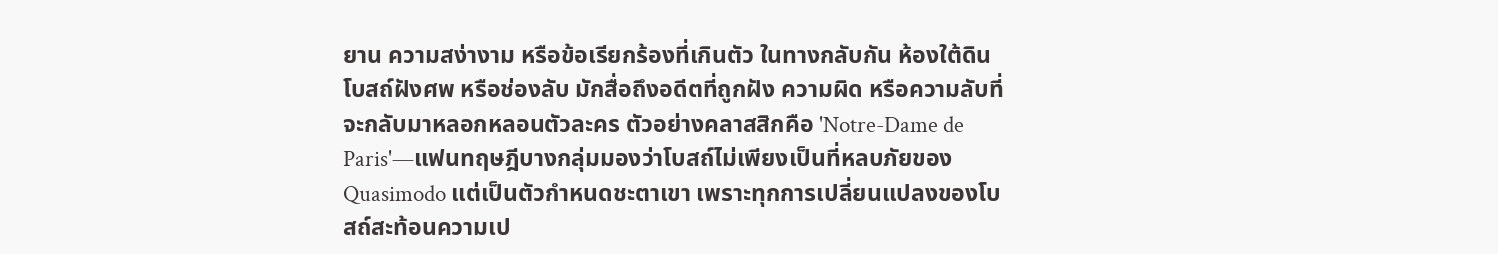ยาน ความสง่างาม หรือข้อเรียกร้องที่เกินตัว ในทางกลับกัน ห้องใต้ดิน โบสถ์ฝังศพ หรือช่องลับ มักสื่อถึงอดีตที่ถูกฝัง ความผิด หรือความลับที่จะกลับมาหลอกหลอนตัวละคร ตัวอย่างคลาสสิกคือ 'Notre-Dame de Paris'—แฟนทฤษฎีบางกลุ่มมองว่าโบสถ์ไม่เพียงเป็นที่หลบภัยของ Quasimodo แต่เป็นตัวกำหนดชะตาเขา เพราะทุกการเปลี่ยนแปลงของโบสถ์สะท้อนความเป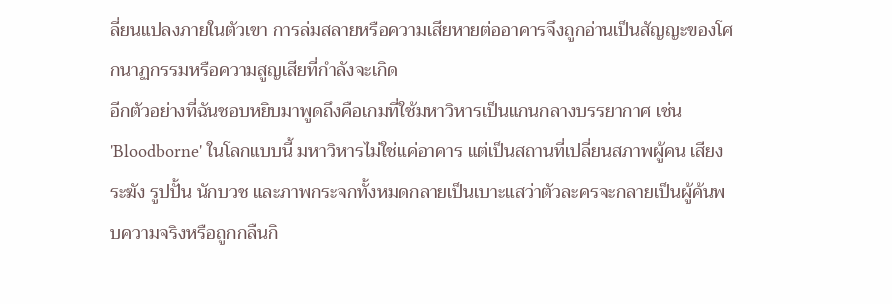ลี่ยนแปลงภายในตัวเขา การล่มสลายหรือความเสียหายต่ออาคารจึงถูกอ่านเป็นสัญญะของโศกนาฏกรรมหรือความสูญเสียที่กำลังจะเกิด
อีกตัวอย่างที่ฉันชอบหยิบมาพูดถึงคือเกมที่ใช้มหาวิหารเป็นแกนกลางบรรยากาศ เช่น 'Bloodborne' ในโลกแบบนี้ มหาวิหารไม่ใช่แค่อาคาร แต่เป็นสถานที่เปลี่ยนสภาพผู้คน เสียงระฆัง รูปปั้น นักบวช และภาพกระจกทั้งหมดกลายเป็นเบาะแสว่าตัวละครจะกลายเป็นผู้ค้นพบความจริงหรือถูกกลืนกิ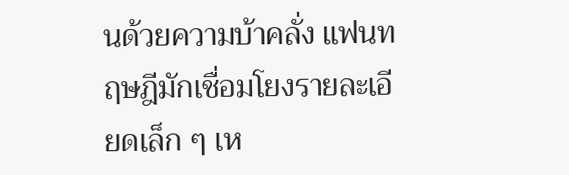นด้วยความบ้าคลั่ง แฟนทฤษฎีมักเชื่อมโยงรายละเอียดเล็ก ๆ เห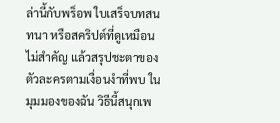ล่านี้กับพร็อพ ใบเสร็จบทสนทนา หรือสคริปต์ที่ดูเหมือนไม่สำคัญ แล้วสรุปชะตาของตัวละครตามเงื่อนงำที่พบ ในมุมมองของฉัน วิธีนี้สนุกเพ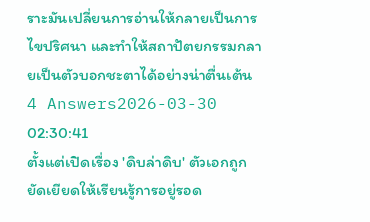ราะมันเปลี่ยนการอ่านให้กลายเป็นการไขปริศนา และทำให้สถาปัตยกรรมกลายเป็นตัวบอกชะตาได้อย่างน่าตื่นเต้น
4 Answers2026-03-30 02:30:41
ตั้งแต่เปิดเรื่อง 'ดิบล่าดิบ' ตัวเอกถูกยัดเยียดให้เรียนรู้การอยู่รอด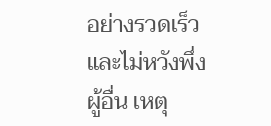อย่างรวดเร็วและไม่หวังพึ่งผู้อื่น เหตุ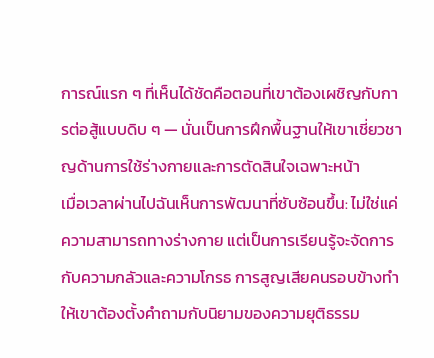การณ์แรก ๆ ที่เห็นได้ชัดคือตอนที่เขาต้องเผชิญกับการต่อสู้แบบดิบ ๆ — นั่นเป็นการฝึกพื้นฐานให้เขาเชี่ยวชาญด้านการใช้ร่างกายและการตัดสินใจเฉพาะหน้า
เมื่อเวลาผ่านไปฉันเห็นการพัฒนาที่ซับซ้อนขึ้น: ไม่ใช่แค่ความสามารถทางร่างกาย แต่เป็นการเรียนรู้จะจัดการกับความกลัวและความโกรธ การสูญเสียคนรอบข้างทำให้เขาต้องตั้งคำถามกับนิยามของความยุติธรรม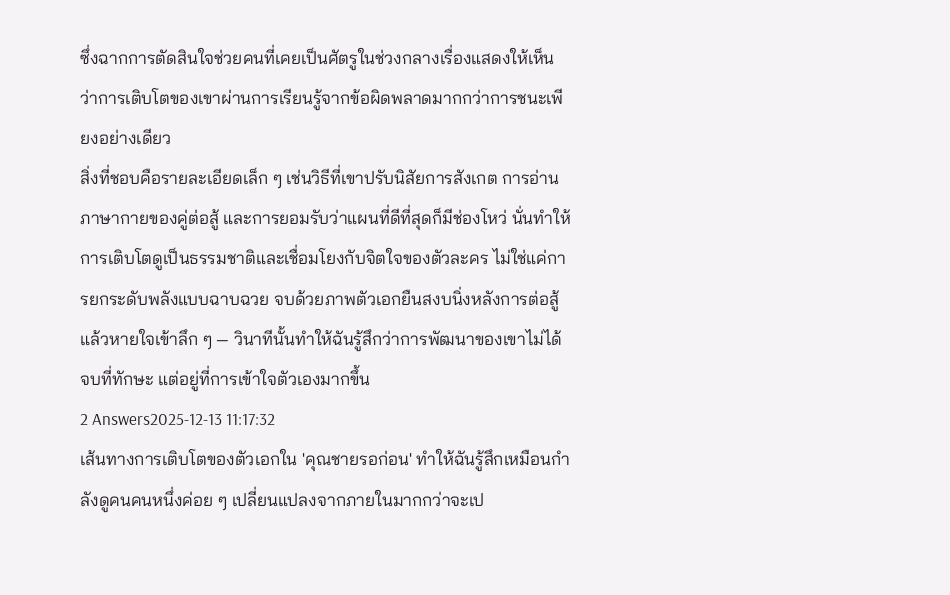ซึ่งฉากการตัดสินใจช่วยคนที่เคยเป็นศัตรูในช่วงกลางเรื่องแสดงให้เห็นว่าการเติบโตของเขาผ่านการเรียนรู้จากข้อผิดพลาดมากกว่าการชนะเพียงอย่างเดียว
สิ่งที่ชอบคือรายละเอียดเล็ก ๆ เช่นวิธีที่เขาปรับนิสัยการสังเกต การอ่านภาษากายของคู่ต่อสู้ และการยอมรับว่าแผนที่ดีที่สุดก็มีช่องโหว่ นั่นทำให้การเติบโตดูเป็นธรรมชาติและเชื่อมโยงกับจิตใจของตัวละคร ไม่ใช่แค่การยกระดับพลังแบบฉาบฉวย จบด้วยภาพตัวเอกยืนสงบนิ่งหลังการต่อสู้แล้วหายใจเข้าลึก ๆ — วินาทีนั้นทำให้ฉันรู้สึกว่าการพัฒนาของเขาไม่ได้จบที่ทักษะ แต่อยู่ที่การเข้าใจตัวเองมากขึ้น
2 Answers2025-12-13 11:17:32
เส้นทางการเติบโตของตัวเอกใน 'คุณชายรอก่อน' ทำให้ฉันรู้สึกเหมือนกำลังดูคนคนหนึ่งค่อย ๆ เปลี่ยนแปลงจากภายในมากกว่าจะเป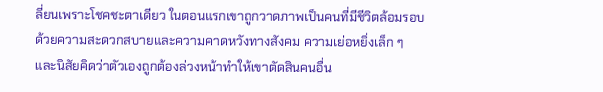ลี่ยนเพราะโชคชะตาเดียว ในตอนแรกเขาถูกวาดภาพเป็นคนที่มีชีวิตล้อมรอบด้วยความสะดวกสบายและความคาดหวังทางสังคม ความเย่อหยิ่งเล็ก ๆ และนิสัยคิดว่าตัวเองถูกต้องล่วงหน้าทำให้เขาตัดสินคนอื่น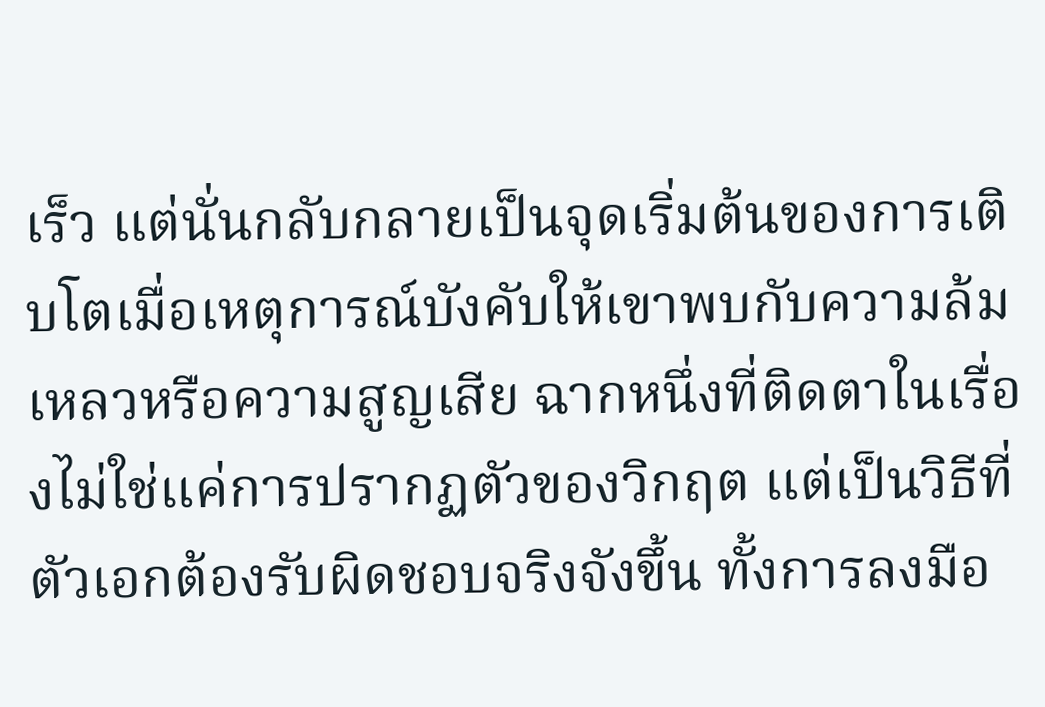เร็ว แต่นั่นกลับกลายเป็นจุดเริ่มต้นของการเติบโตเมื่อเหตุการณ์บังคับให้เขาพบกับความล้มเหลวหรือความสูญเสีย ฉากหนึ่งที่ติดตาในเรื่องไม่ใช่แค่การปรากฏตัวของวิกฤต แต่เป็นวิธีที่ตัวเอกต้องรับผิดชอบจริงจังขึ้น ทั้งการลงมือ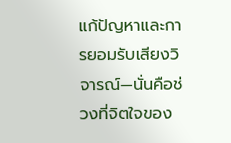แก้ปัญหาและการยอมรับเสียงวิจารณ์—นั่นคือช่วงที่จิตใจของ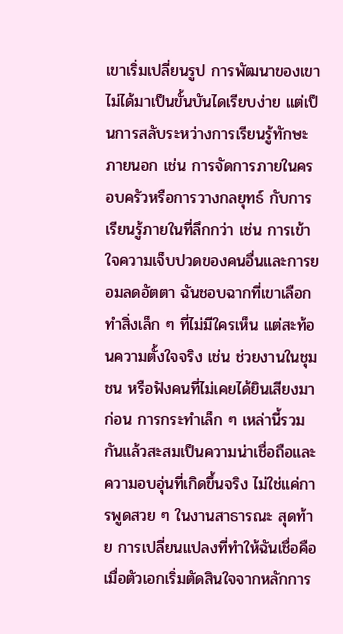เขาเริ่มเปลี่ยนรูป การพัฒนาของเขาไม่ได้มาเป็นขั้นบันไดเรียบง่าย แต่เป็นการสลับระหว่างการเรียนรู้ทักษะภายนอก เช่น การจัดการภายในครอบครัวหรือการวางกลยุทธ์ กับการเรียนรู้ภายในที่ลึกกว่า เช่น การเข้าใจความเจ็บปวดของคนอื่นและการยอมลดอัตตา ฉันชอบฉากที่เขาเลือกทำสิ่งเล็ก ๆ ที่ไม่มีใครเห็น แต่สะท้อนความตั้งใจจริง เช่น ช่วยงานในชุมชน หรือฟังคนที่ไม่เคยได้ยินเสียงมาก่อน การกระทำเล็ก ๆ เหล่านี้รวมกันแล้วสะสมเป็นความน่าเชื่อถือและความอบอุ่นที่เกิดขึ้นจริง ไม่ใช่แค่การพูดสวย ๆ ในงานสาธารณะ สุดท้าย การเปลี่ยนแปลงที่ทำให้ฉันเชื่อคือเมื่อตัวเอกเริ่มตัดสินใจจากหลักการ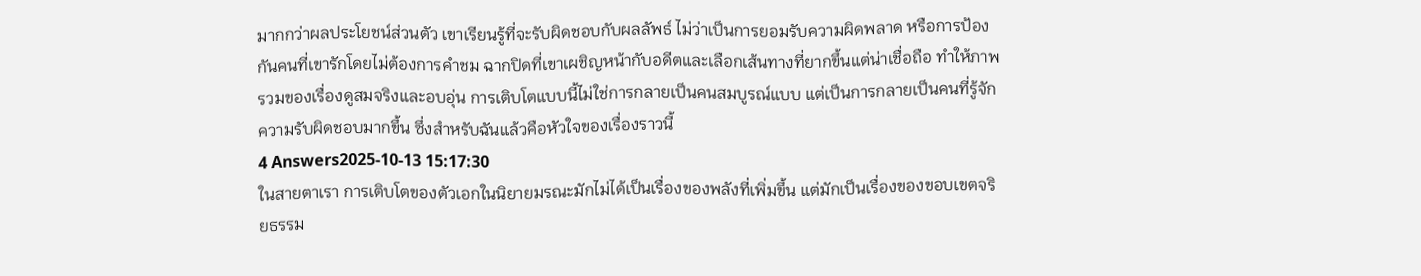มากกว่าผลประโยชน์ส่วนตัว เขาเรียนรู้ที่จะรับผิดชอบกับผลลัพธ์ ไม่ว่าเป็นการยอมรับความผิดพลาด หรือการป้องกันคนที่เขารักโดยไม่ต้องการคำชม ฉากปิดที่เขาเผชิญหน้ากับอดีตและเลือกเส้นทางที่ยากขึ้นแต่น่าเชื่อถือ ทำให้ภาพรวมของเรื่องดูสมจริงและอบอุ่น การเติบโตแบบนี้ไม่ใช่การกลายเป็นคนสมบูรณ์แบบ แต่เป็นการกลายเป็นคนที่รู้จักความรับผิดชอบมากขึ้น ซึ่งสำหรับฉันแล้วคือหัวใจของเรื่องราวนี้
4 Answers2025-10-13 15:17:30
ในสายตาเรา การเติบโตของตัวเอกในนิยายมรณะมักไม่ได้เป็นเรื่องของพลังที่เพิ่มขึ้น แต่มักเป็นเรื่องของขอบเขตจริยธรรม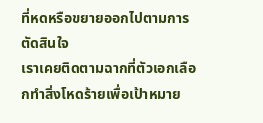ที่หดหรือขยายออกไปตามการตัดสินใจ
เราเคยติดตามฉากที่ตัวเอกเลือกทำสิ่งโหดร้ายเพื่อเป้าหมาย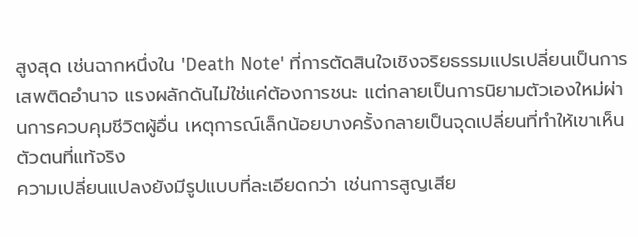สูงสุด เช่นฉากหนึ่งใน 'Death Note' ที่การตัดสินใจเชิงจริยธรรมแปรเปลี่ยนเป็นการเสพติดอำนาจ แรงผลักดันไม่ใช่แค่ต้องการชนะ แต่กลายเป็นการนิยามตัวเองใหม่ผ่านการควบคุมชีวิตผู้อื่น เหตุการณ์เล็กน้อยบางครั้งกลายเป็นจุดเปลี่ยนที่ทำให้เขาเห็นตัวตนที่แท้จริง
ความเปลี่ยนแปลงยังมีรูปแบบที่ละเอียดกว่า เช่นการสูญเสีย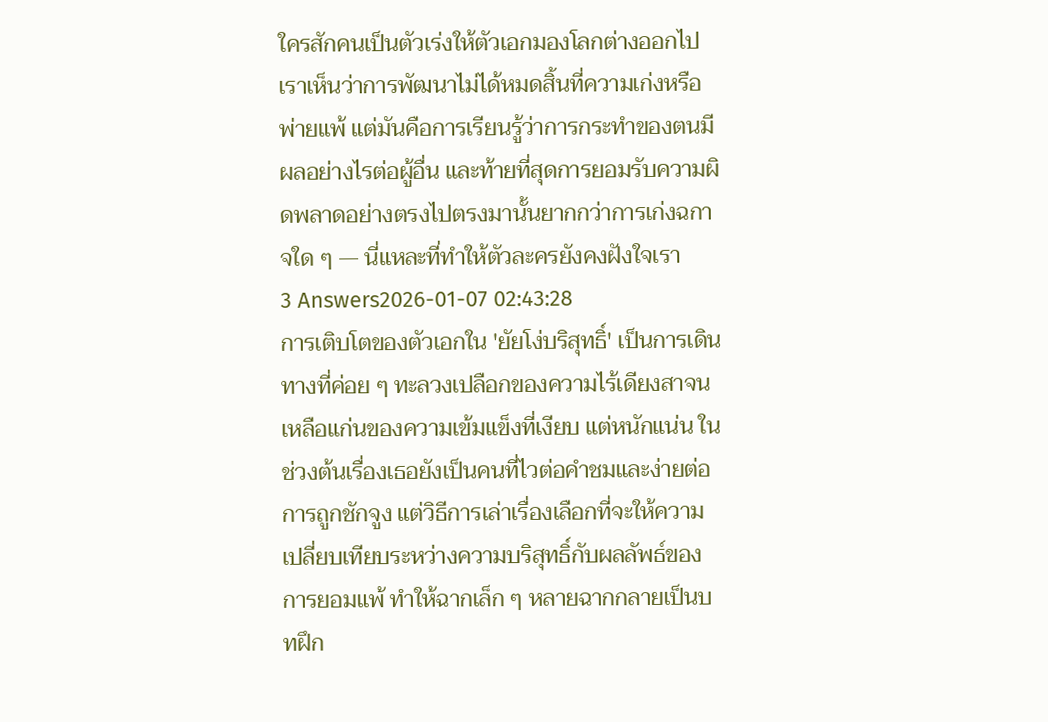ใครสักคนเป็นตัวเร่งให้ตัวเอกมองโลกต่างออกไป เราเห็นว่าการพัฒนาไม่ได้หมดสิ้นที่ความเก่งหรือพ่ายแพ้ แต่มันคือการเรียนรู้ว่าการกระทำของตนมีผลอย่างไรต่อผู้อื่น และท้ายที่สุดการยอมรับความผิดพลาดอย่างตรงไปตรงมานั้นยากกว่าการเก่งฉกาจใด ๆ — นี่แหละที่ทำให้ตัวละครยังคงฝังใจเรา
3 Answers2026-01-07 02:43:28
การเติบโตของตัวเอกใน 'ยัยโง่บริสุทธิ์' เป็นการเดินทางที่ค่อย ๆ ทะลวงเปลือกของความไร้เดียงสาจนเหลือแก่นของความเข้มแข็งที่เงียบ แต่หนักแน่น ในช่วงต้นเรื่องเธอยังเป็นคนที่ไวต่อคำชมและง่ายต่อการถูกชักจูง แต่วิธีการเล่าเรื่องเลือกที่จะให้ความเปลี่ยบเทียบระหว่างความบริสุทธิ์กับผลลัพธ์ของการยอมแพ้ ทำให้ฉากเล็ก ๆ หลายฉากกลายเป็นบทฝึก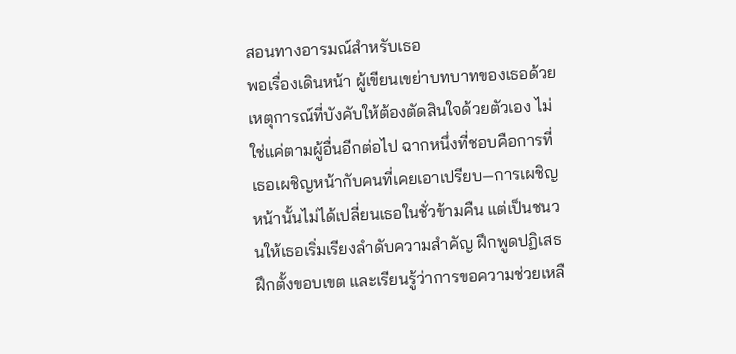สอนทางอารมณ์สำหรับเธอ
พอเรื่องเดินหน้า ผู้เขียนเขย่าบทบาทของเธอด้วยเหตุการณ์ที่บังคับให้ต้องตัดสินใจด้วยตัวเอง ไม่ใช่แค่ตามผู้อื่นอีกต่อไป ฉากหนึ่งที่ชอบคือการที่เธอเผชิญหน้ากับคนที่เคยเอาเปรียบ—การเผชิญหน้านั้นไม่ได้เปลี่ยนเธอในชั่วข้ามคืน แต่เป็นชนวนให้เธอเริ่มเรียงลำดับความสำคัญ ฝึกพูดปฏิเสธ ฝึกตั้งขอบเขต และเรียนรู้ว่าการขอความช่วยเหลื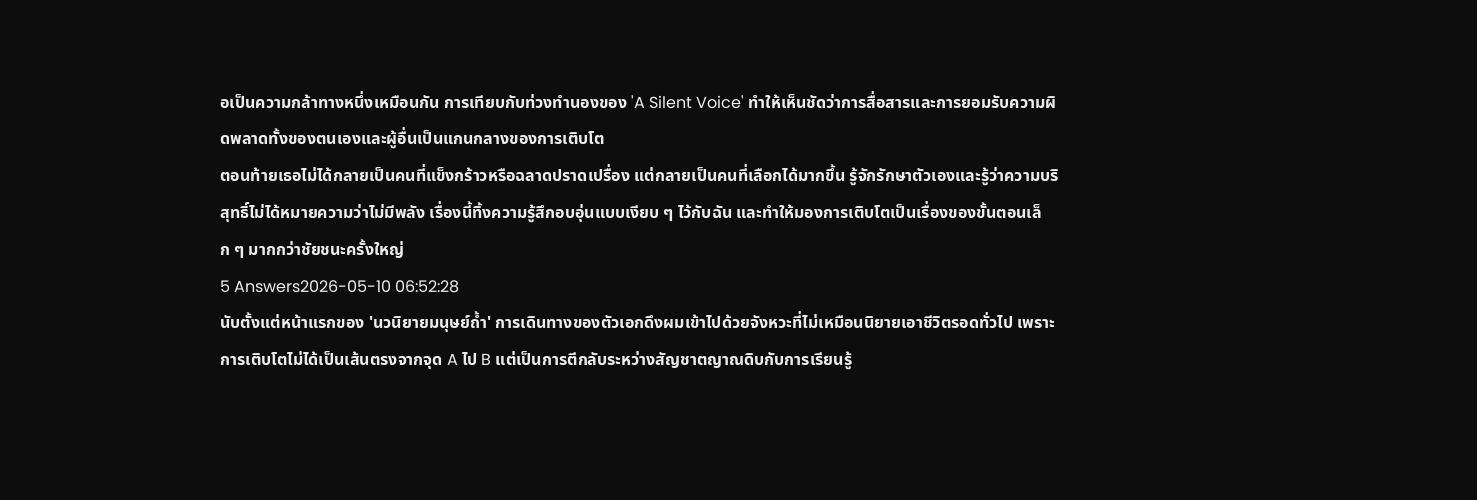อเป็นความกล้าทางหนึ่งเหมือนกัน การเทียบกับท่วงทำนองของ 'A Silent Voice' ทำให้เห็นชัดว่าการสื่อสารและการยอมรับความผิดพลาดทั้งของตนเองและผู้อื่นเป็นแกนกลางของการเติบโต
ตอนท้ายเธอไม่ได้กลายเป็นคนที่แข็งกร้าวหรือฉลาดปราดเปรื่อง แต่กลายเป็นคนที่เลือกได้มากขึ้น รู้จักรักษาตัวเองและรู้ว่าความบริสุทธิ์ไม่ได้หมายความว่าไม่มีพลัง เรื่องนี้ทิ้งความรู้สึกอบอุ่นแบบเงียบ ๆ ไว้กับฉัน และทำให้มองการเติบโตเป็นเรื่องของขั้นตอนเล็ก ๆ มากกว่าชัยชนะครั้งใหญ่
5 Answers2026-05-10 06:52:28
นับตั้งแต่หน้าแรกของ 'นวนิยายมนุษย์ถ้ำ' การเดินทางของตัวเอกดึงผมเข้าไปด้วยจังหวะที่ไม่เหมือนนิยายเอาชีวิตรอดทั่วไป เพราะการเติบโตไม่ได้เป็นเส้นตรงจากจุด A ไป B แต่เป็นการตีกลับระหว่างสัญชาตญาณดิบกับการเรียนรู้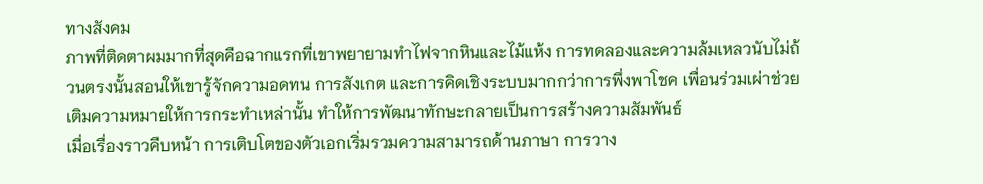ทางสังคม
ภาพที่ติดตาผมมากที่สุดคือฉากแรกที่เขาพยายามทำไฟจากหินและไม้แห้ง การทดลองและความล้มเหลวนับไม่ถ้วนตรงนั้นสอนให้เขารู้จักความอดทน การสังเกต และการคิดเชิงระบบมากกว่าการพึ่งพาโชค เพื่อนร่วมเผ่าช่วยเติมความหมายให้การกระทำเหล่านั้น ทำให้การพัฒนาทักษะกลายเป็นการสร้างความสัมพันธ์
เมื่อเรื่องราวคืบหน้า การเติบโตของตัวเอกเริ่มรวมความสามารถด้านภาษา การวาง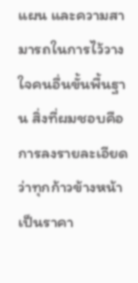แผน และความสามารถในการไว้วางใจคนอื่นขั้นพื้นฐาน สิ่งที่ผมชอบคือการลงรายละเอียดว่าทุกก้าวข้างหน้าเป็นราคา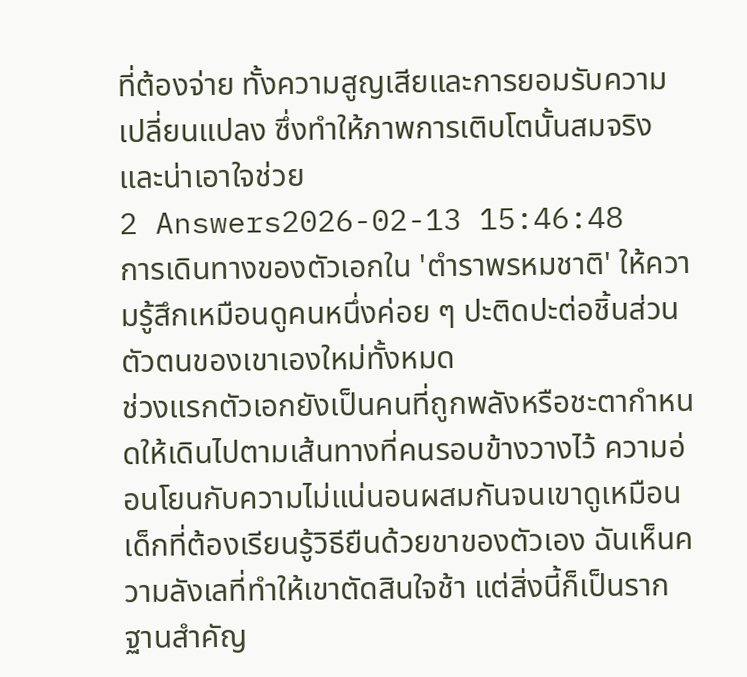ที่ต้องจ่าย ทั้งความสูญเสียและการยอมรับความเปลี่ยนแปลง ซึ่งทำให้ภาพการเติบโตนั้นสมจริงและน่าเอาใจช่วย
2 Answers2026-02-13 15:46:48
การเดินทางของตัวเอกใน 'ตําราพรหมชาติ' ให้ความรู้สึกเหมือนดูคนหนึ่งค่อย ๆ ปะติดปะต่อชิ้นส่วนตัวตนของเขาเองใหม่ทั้งหมด
ช่วงแรกตัวเอกยังเป็นคนที่ถูกพลังหรือชะตากำหนดให้เดินไปตามเส้นทางที่คนรอบข้างวางไว้ ความอ่อนโยนกับความไม่แน่นอนผสมกันจนเขาดูเหมือนเด็กที่ต้องเรียนรู้วิธียืนด้วยขาของตัวเอง ฉันเห็นความลังเลที่ทำให้เขาตัดสินใจช้า แต่สิ่งนี้ก็เป็นรากฐานสำคัญ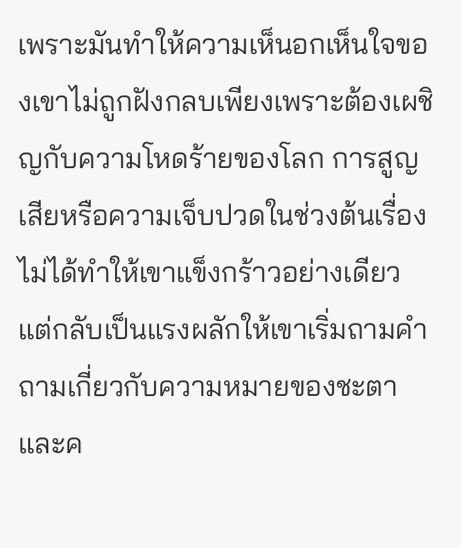เพราะมันทำให้ความเห็นอกเห็นใจของเขาไม่ถูกฝังกลบเพียงเพราะต้องเผชิญกับความโหดร้ายของโลก การสูญเสียหรือความเจ็บปวดในช่วงต้นเรื่องไม่ได้ทำให้เขาแข็งกร้าวอย่างเดียว แต่กลับเป็นแรงผลักให้เขาเริ่มถามคำถามเกี่ยวกับความหมายของชะตาและค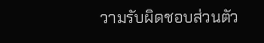วามรับผิดชอบส่วนตัว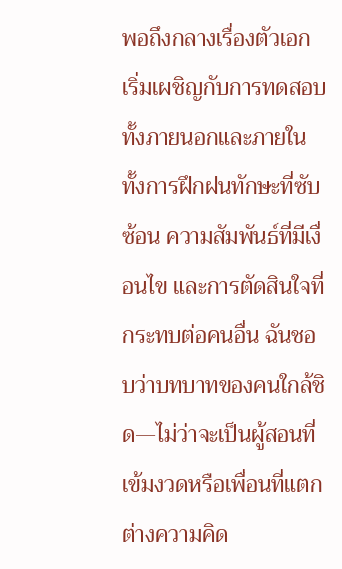พอถึงกลางเรื่องตัวเอกเริ่มเผชิญกับการทดสอบทั้งภายนอกและภายใน ทั้งการฝึกฝนทักษะที่ซับซ้อน ความสัมพันธ์ที่มีเงื่อนไข และการตัดสินใจที่กระทบต่อคนอื่น ฉันชอบว่าบทบาทของคนใกล้ชิด—ไม่ว่าจะเป็นผู้สอนที่เข้มงวดหรือเพื่อนที่แตกต่างความคิด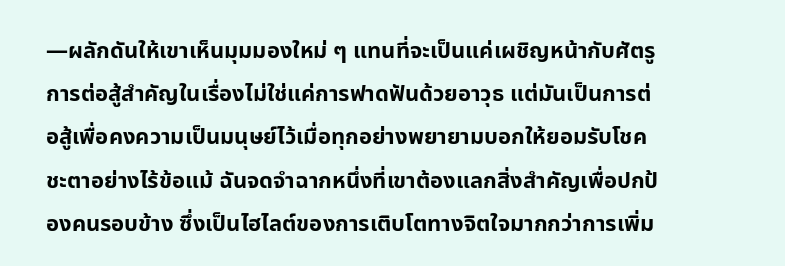—ผลักดันให้เขาเห็นมุมมองใหม่ ๆ แทนที่จะเป็นแค่เผชิญหน้ากับศัตรู การต่อสู้สำคัญในเรื่องไม่ใช่แค่การฟาดฟันด้วยอาวุธ แต่มันเป็นการต่อสู้เพื่อคงความเป็นมนุษย์ไว้เมื่อทุกอย่างพยายามบอกให้ยอมรับโชคชะตาอย่างไร้ข้อแม้ ฉันจดจำฉากหนึ่งที่เขาต้องแลกสิ่งสำคัญเพื่อปกป้องคนรอบข้าง ซึ่งเป็นไฮไลต์ของการเติบโตทางจิตใจมากกว่าการเพิ่ม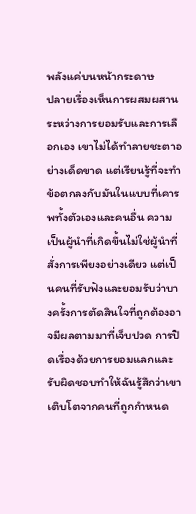พลังแค่บนหน้ากระดาษ
ปลายเรื่องเห็นการผสมผสานระหว่างการยอมรับและการเลือกเอง เขาไม่ได้ทำลายชะตาอย่างเด็ดขาด แต่เรียนรู้ที่จะทำข้อตกลงกับมันในแบบที่เคารพทั้งตัวเองและคนอื่น ความเป็นผู้นำที่เกิดขึ้นไม่ใช่ผู้นำที่สั่งการเพียงอย่างเดียว แต่เป็นคนที่รับฟังและยอมรับว่าบางครั้งการตัดสินใจที่ถูกต้องอาจมีผลตามมาที่เจ็บปวด การปิดเรื่องด้วยการยอมแลกและรับผิดชอบทำให้ฉันรู้สึกว่าเขาเติบโตจากคนที่ถูกกำหนด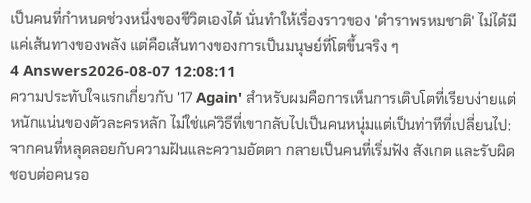เป็นคนที่กำหนดช่วงหนึ่งของชีวิตเองได้ นั่นทำให้เรื่องราวของ 'ตําราพรหมชาติ' ไม่ได้มีแค่เส้นทางของพลัง แต่คือเส้นทางของการเป็นมนุษย์ที่โตขึ้นจริง ๆ
4 Answers2026-08-07 12:08:11
ความประทับใจแรกเกี่ยวกับ '17 Again' สำหรับผมคือการเห็นการเติบโตที่เรียบง่ายแต่หนักแน่นของตัวละครหลัก ไม่ใช่แค่วิธีที่เขากลับไปเป็นคนหนุ่มแต่เป็นท่าทีที่เปลี่ยนไป: จากคนที่หลุดลอยกับความฝันและความอัตตา กลายเป็นคนที่เริ่มฟัง สังเกต และรับผิดชอบต่อคนรอ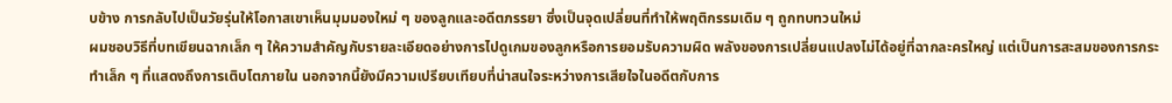บข้าง การกลับไปเป็นวัยรุ่นให้โอกาสเขาเห็นมุมมองใหม่ ๆ ของลูกและอดีตภรรยา ซึ่งเป็นจุดเปลี่ยนที่ทำให้พฤติกรรมเดิม ๆ ถูกทบทวนใหม่
ผมชอบวิธีที่บทเขียนฉากเล็ก ๆ ให้ความสำคัญกับรายละเอียดอย่างการไปดูเกมของลูกหรือการยอมรับความผิด พลังของการเปลี่ยนแปลงไม่ได้อยู่ที่ฉากละครใหญ่ แต่เป็นการสะสมของการกระทำเล็ก ๆ ที่แสดงถึงการเติบโตภายใน นอกจากนี้ยังมีความเปรียบเทียบที่น่าสนใจระหว่างการเสียใจในอดีตกับการ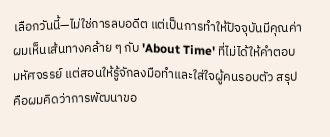เลือกวันนี้—ไม่ใช่การลบอดีต แต่เป็นการทำให้ปัจจุบันมีคุณค่า ผมเห็นเส้นทางคล้าย ๆ กับ 'About Time' ที่ไม่ได้ให้คำตอบมหัศจรรย์ แต่สอนให้รู้จักลงมือทำและใส่ใจผู้คนรอบตัว สรุปคือผมคิดว่าการพัฒนาขอ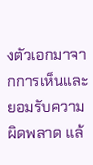งตัวเอกมาจากการเห็นและยอมรับความผิดพลาด แล้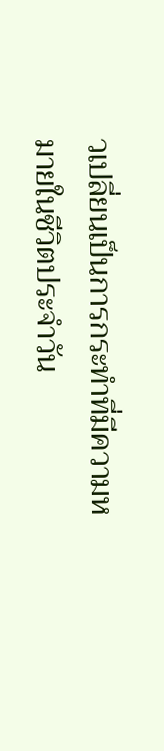วเปลี่ยนเป็นการกระทำที่มีความหมายในชีวิตประจำวัน